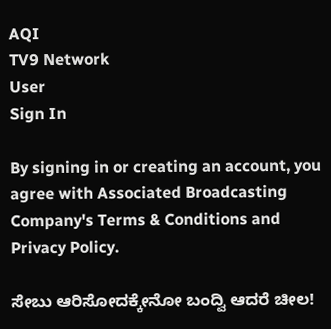AQI
TV9 Network
User
Sign In

By signing in or creating an account, you agree with Associated Broadcasting Company's Terms & Conditions and Privacy Policy.

ಸೇಬು ಆರಿಸೋದಕ್ಕೇನೋ ಬಂದ್ವಿ ಆದರೆ ಚೀಲ!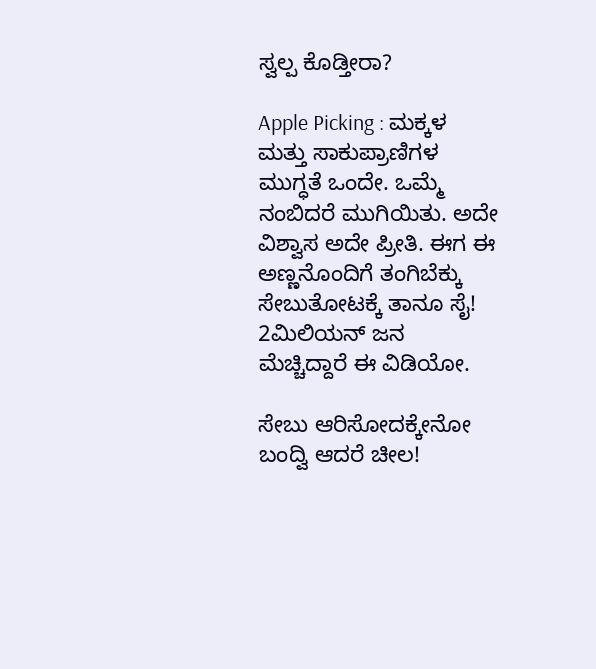ಸ್ವಲ್ಪ ಕೊಡ್ತೀರಾ?

Apple Picking : ಮಕ್ಕಳ ಮತ್ತು ಸಾಕುಪ್ರಾಣಿಗಳ ಮುಗ್ಧತೆ ಒಂದೇ. ಒಮ್ಮೆ ನಂಬಿದರೆ ಮುಗಿಯಿತು. ಅದೇ ವಿಶ್ವಾಸ ಅದೇ ಪ್ರೀತಿ. ಈಗ ಈ ಅಣ್ಣನೊಂದಿಗೆ ತಂಗಿಬೆಕ್ಕು ಸೇಬುತೋಟಕ್ಕೆ ತಾನೂ ಸೈ! 2ಮಿಲಿಯನ್ ಜನ ಮೆಚ್ಚಿದ್ದಾರೆ ಈ ವಿಡಿಯೋ.

ಸೇಬು ಆರಿಸೋದಕ್ಕೇನೋ ಬಂದ್ವಿ ಆದರೆ ಚೀಲ!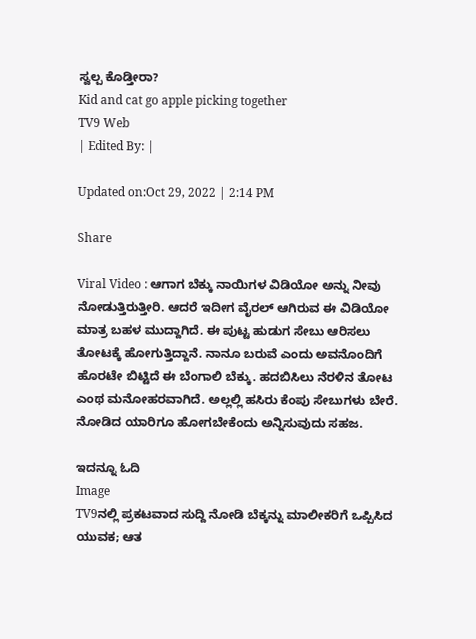ಸ್ವಲ್ಪ ಕೊಡ್ತೀರಾ?
Kid and cat go apple picking together
TV9 Web
| Edited By: |

Updated on:Oct 29, 2022 | 2:14 PM

Share

Viral Video : ಆಗಾಗ ಬೆಕ್ಕು ನಾಯಿಗಳ ವಿಡಿಯೋ ಅನ್ನು ನೀವು ನೋಡುತ್ತಿರುತ್ತೀರಿ. ಆದರೆ ಇದೀಗ ವೈರಲ್ ಆಗಿರುವ ಈ ವಿಡಿಯೋ ಮಾತ್ರ ಬಹಳ ಮುದ್ದಾಗಿದೆ. ಈ ಪುಟ್ಟ ಹುಡುಗ ಸೇಬು ಆರಿಸಲು ತೋಟಕ್ಕೆ ಹೋಗುತ್ತಿದ್ದಾನೆ. ನಾನೂ ಬರುವೆ ಎಂದು ಅವನೊಂದಿಗೆ ಹೊರಟೇ ಬಿಟ್ಟಿದೆ ಈ ಬೆಂಗಾಲಿ ಬೆಕ್ಕು. ಹದಬಿಸಿಲು ನೆರಳಿನ ತೋಟ ಎಂಥ ಮನೋಹರವಾಗಿದೆ. ಅಲ್ಲಲ್ಲಿ ಹಸಿರು ಕೆಂಪು ಸೇಬುಗಳು ಬೇರೆ. ನೋಡಿದ ಯಾರಿಗೂ ಹೋಗಬೇಕೆಂದು ಅನ್ನಿಸುವುದು ಸಹಜ.

ಇದನ್ನೂ ಓದಿ
Image
TV9ನಲ್ಲಿ ಪ್ರಕಟವಾದ ಸುದ್ದಿ ನೋಡಿ ಬೆಕ್ಕನ್ನು ಮಾಲೀಕರಿಗೆ ಒಪ್ಪಿಸಿದ ಯುವಕ; ಆತ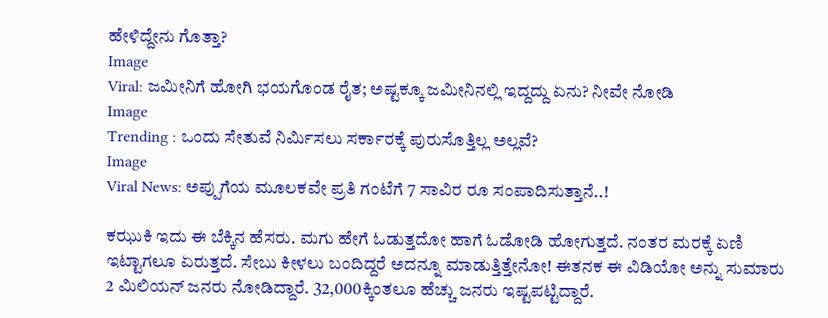ಹೇಳಿದ್ದೇನು ಗೊತ್ತಾ?
Image
Viral: ಜಮೀನಿಗೆ ಹೋಗಿ ಭಯಗೊಂಡ ರೈತ; ಅಷ್ಟಕ್ಕೂ ಜಮೀನಿನಲ್ಲಿ ಇದ್ದದ್ದು ಏನು? ನೀವೇ ನೋಡಿ
Image
Trending : ಒಂದು ಸೇತುವೆ ನಿರ್ಮಿಸಲು ಸರ್ಕಾರಕ್ಕೆ ಪುರುಸೊತ್ತಿಲ್ಲ ಅಲ್ಲವೆ?
Image
Viral News: ಅಪ್ಪುಗೆಯ ಮೂಲಕವೇ ಪ್ರತಿ ಗಂಟೆಗೆ 7 ಸಾವಿರ ರೂ ಸಂಪಾದಿಸುತ್ತಾನೆ..!

ಕಝುಕಿ ಇದು ಈ ಬೆಕ್ಕಿನ ಹೆಸರು. ಮಗು ಹೇಗೆ ಓಡುತ್ತದೋ ಹಾಗೆ ಓಡೋಡಿ ಹೋಗುತ್ತದೆ. ನಂತರ ಮರಕ್ಕೆ ಏಣಿ ಇಟ್ಟಾಗಲೂ ಏರುತ್ತದೆ. ಸೇಬು ಕೀಳಲು ಬಂದಿದ್ದರೆ ಅದನ್ನೂ ಮಾಡುತ್ತಿತ್ತೇನೋ! ಈತನಕ ಈ ವಿಡಿಯೋ ಅನ್ನು ಸುಮಾರು 2 ಮಿಲಿಯನ್ ಜನರು ನೋಡಿದ್ದಾರೆ. 32,000ಕ್ಕಿಂತಲೂ ಹೆಚ್ಚು ಜನರು ಇಷ್ಟಪಟ್ಟಿದ್ದಾರೆ.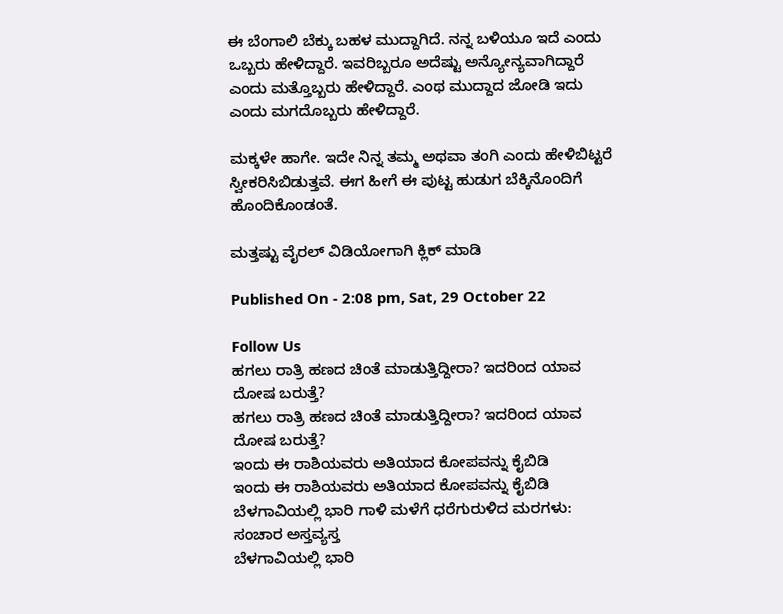ಈ ಬೆಂಗಾಲಿ ಬೆಕ್ಕು ಬಹಳ ಮುದ್ದಾಗಿದೆ. ನನ್ನ ಬಳಿಯೂ ಇದೆ ಎಂದು ಒಬ್ಬರು ಹೇಳಿದ್ದಾರೆ. ಇವರಿಬ್ಬರೂ ಅದೆಷ್ಟು ಅನ್ಯೋನ್ಯವಾಗಿದ್ದಾರೆ ಎಂದು ಮತ್ತೊಬ್ಬರು ಹೇಳಿದ್ದಾರೆ. ಎಂಥ ಮುದ್ದಾದ ಜೋಡಿ ಇದು ಎಂದು ಮಗದೊಬ್ಬರು ಹೇಳಿದ್ದಾರೆ.

ಮಕ್ಕಳೇ ಹಾಗೇ. ಇದೇ ನಿನ್ನ ತಮ್ಮ ಅಥವಾ ತಂಗಿ ಎಂದು ಹೇಳಿಬಿಟ್ಟರೆ ಸ್ವೀಕರಿಸಿಬಿಡುತ್ತವೆ. ಈಗ ಹೀಗೆ ಈ ಪುಟ್ಟ ಹುಡುಗ ಬೆಕ್ಕಿನೊಂದಿಗೆ ಹೊಂದಿಕೊಂಡಂತೆ.

ಮತ್ತಷ್ಟು ವೈರಲ್ ವಿಡಿಯೋಗಾಗಿ ಕ್ಲಿಕ್ ಮಾಡಿ

Published On - 2:08 pm, Sat, 29 October 22

Follow Us
ಹಗಲು ರಾತ್ರಿ ಹಣದ ಚಿಂತೆ ಮಾಡುತ್ತಿದ್ದೀರಾ? ಇದರಿಂದ ಯಾವ ದೋಷ ಬರುತ್ತೆ?
ಹಗಲು ರಾತ್ರಿ ಹಣದ ಚಿಂತೆ ಮಾಡುತ್ತಿದ್ದೀರಾ? ಇದರಿಂದ ಯಾವ ದೋಷ ಬರುತ್ತೆ?
ಇಂದು ಈ ರಾಶಿಯವರು ಅತಿಯಾದ ಕೋಪವನ್ನು ಕೈಬಿಡಿ
ಇಂದು ಈ ರಾಶಿಯವರು ಅತಿಯಾದ ಕೋಪವನ್ನು ಕೈಬಿಡಿ
ಬೆಳಗಾವಿಯಲ್ಲಿ ಭಾರಿ ಗಾಳಿ ಮಳೆಗೆ ಧರೆಗುರುಳಿದ ಮರಗಳು: ಸಂಚಾರ ಅಸ್ತವ್ಯಸ್ತ
ಬೆಳಗಾವಿಯಲ್ಲಿ ಭಾರಿ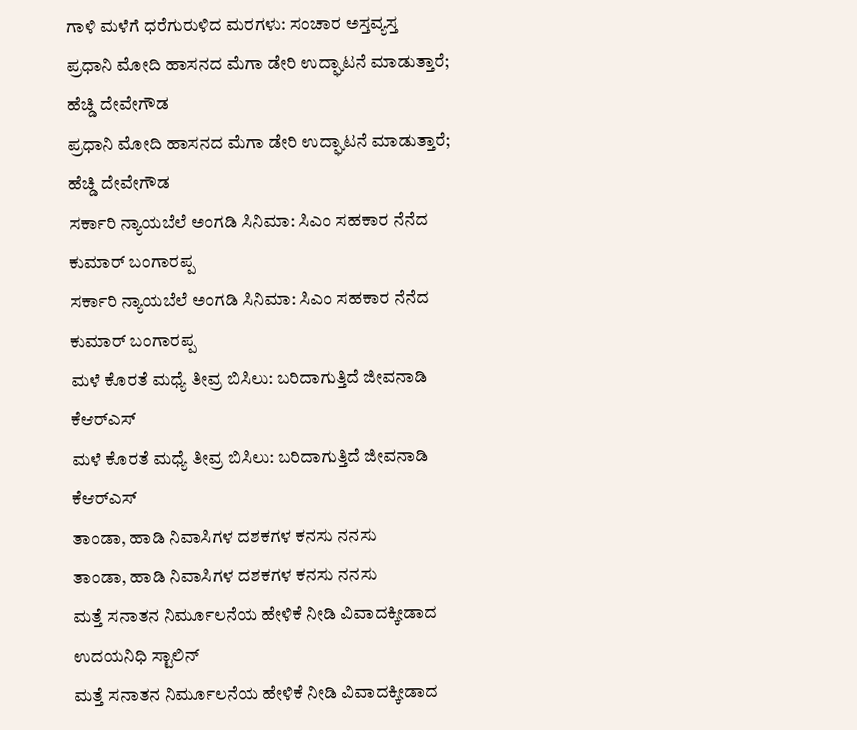ಗಾಳಿ ಮಳೆಗೆ ಧರೆಗುರುಳಿದ ಮರಗಳು: ಸಂಚಾರ ಅಸ್ತವ್ಯಸ್ತ
ಪ್ರಧಾನಿ ಮೋದಿ ಹಾಸನದ ಮೆಗಾ ಡೇರಿ ಉದ್ಘಾಟನೆ ಮಾಡುತ್ತಾರೆ; ಹೆಚ್ಡಿ ದೇವೇಗೌಡ
ಪ್ರಧಾನಿ ಮೋದಿ ಹಾಸನದ ಮೆಗಾ ಡೇರಿ ಉದ್ಘಾಟನೆ ಮಾಡುತ್ತಾರೆ; ಹೆಚ್ಡಿ ದೇವೇಗೌಡ
ಸರ್ಕಾರಿ ನ್ಯಾಯಬೆಲೆ ಅಂಗಡಿ ಸಿನಿಮಾ: ಸಿಎಂ ಸಹಕಾರ ನೆನೆದ ಕುಮಾರ್ ಬಂಗಾರಪ್ಪ
ಸರ್ಕಾರಿ ನ್ಯಾಯಬೆಲೆ ಅಂಗಡಿ ಸಿನಿಮಾ: ಸಿಎಂ ಸಹಕಾರ ನೆನೆದ ಕುಮಾರ್ ಬಂಗಾರಪ್ಪ
ಮಳೆ ಕೊರತೆ ಮಧ್ಯೆ ತೀವ್ರ ಬಿಸಿಲು: ಬರಿದಾಗುತ್ತಿದೆ ಜೀವನಾಡಿ ಕೆಆರ್‌ಎಸ್
ಮಳೆ ಕೊರತೆ ಮಧ್ಯೆ ತೀವ್ರ ಬಿಸಿಲು: ಬರಿದಾಗುತ್ತಿದೆ ಜೀವನಾಡಿ ಕೆಆರ್‌ಎಸ್
ತಾಂಡಾ, ಹಾಡಿ ನಿವಾಸಿಗಳ ದಶಕಗಳ ಕನಸು ನನಸು
ತಾಂಡಾ, ಹಾಡಿ ನಿವಾಸಿಗಳ ದಶಕಗಳ ಕನಸು ನನಸು
ಮತ್ತೆ ಸನಾತನ ನಿರ್ಮೂಲನೆಯ ಹೇಳಿಕೆ ನೀಡಿ ವಿವಾದಕ್ಕೀಡಾದ ಉದಯನಿಧಿ ಸ್ಟಾಲಿನ್
ಮತ್ತೆ ಸನಾತನ ನಿರ್ಮೂಲನೆಯ ಹೇಳಿಕೆ ನೀಡಿ ವಿವಾದಕ್ಕೀಡಾದ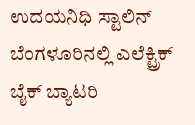ಉದಯನಿಧಿ ಸ್ಟಾಲಿನ್
ಬೆಂಗಳೂರಿನಲ್ಲಿ ಎಲೆಕ್ಟ್ರಿಕ್ ಬೈಕ್ ಬ್ಯಾಟರಿ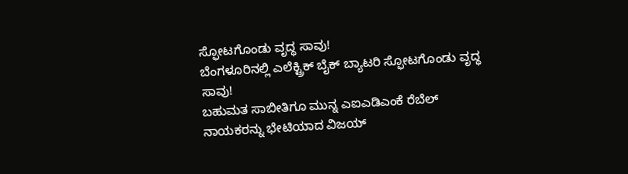ಸ್ಫೋಟಗೊಂಡು ವೃದ್ಧ ಸಾವು!
ಬೆಂಗಳೂರಿನಲ್ಲಿ ಎಲೆಕ್ಟ್ರಿಕ್ ಬೈಕ್ ಬ್ಯಾಟರಿ ಸ್ಫೋಟಗೊಂಡು ವೃದ್ಧ ಸಾವು!
ಬಹುಮತ ಸಾಬೀತಿಗೂ ಮುನ್ನ ಎಐಎಡಿಎಂಕೆ ರೆಬೆಲ್ ನಾಯಕರನ್ನು ಭೇಟಿಯಾದ ವಿಜಯ್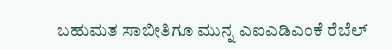ಬಹುಮತ ಸಾಬೀತಿಗೂ ಮುನ್ನ ಎಐಎಡಿಎಂಕೆ ರೆಬೆಲ್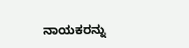ನಾಯಕರನ್ನು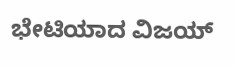ಭೇಟಿಯಾದ ವಿಜಯ್